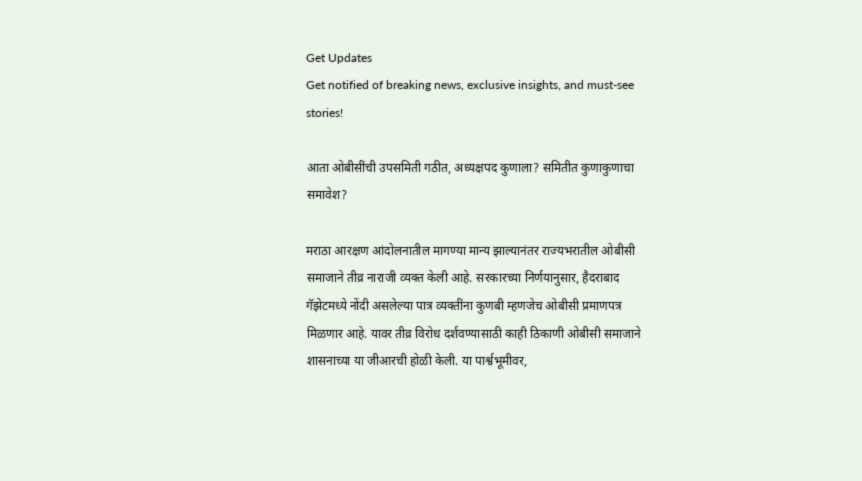Get Updates
Get notified of breaking news, exclusive insights, and must-see stories!

आता ओबीसींची उपसमिती गठीत, अध्यक्षपद कुणाला? समितीत कुणाकुणाचा समावेश?

मराठा आरक्षण आंदोलनातील मागण्या मान्य झाल्यानंतर राज्यभरातील ओबीसी समाजाने तीव्र नाराजी व्यक्त केली आहे. सरकारच्या निर्णयानुसार, हैदराबाद गॅझेटमध्ये नोंदी असलेल्या पात्र व्यक्तींना कुणबी म्हणजेच ओबीसी प्रमाणपत्र मिळणार आहे. यावर तीव्र विरोध दर्शवण्यासाठी काही ठिकाणी ओबीसी समाजाने शासनाच्या या जीआरची होळी केली. या पार्श्वभूमीवर,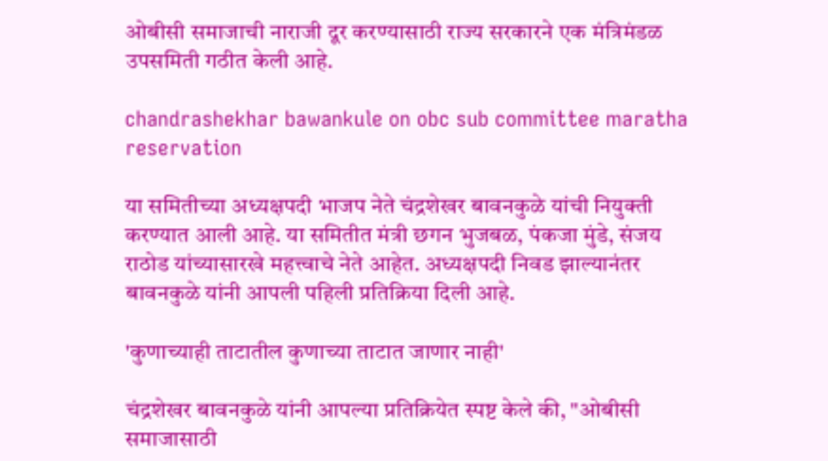ओबीसी समाजाची नाराजी दूर करण्यासाठी राज्य सरकारने एक मंत्रिमंडळ उपसमिती गठीत केली आहे.

chandrashekhar bawankule on obc sub committee maratha reservation

या समितीच्या अध्यक्षपदी भाजप नेते चंद्रशेखर बावनकुळे यांची नियुक्ती करण्यात आली आहे. या समितीत मंत्री छगन भुजबळ, पंकजा मुंडे, संजय राठोड यांच्यासारखे महत्त्वाचे नेते आहेत. अध्यक्षपदी निवड झाल्यानंतर बावनकुळे यांनी आपली पहिली प्रतिक्रिया दिली आहे.

'कुणाच्याही ताटातील कुणाच्या ताटात जाणार नाही'

चंद्रशेखर बावनकुळे यांनी आपल्या प्रतिक्रियेत स्पष्ट केले की, "ओबीसी समाजासाठी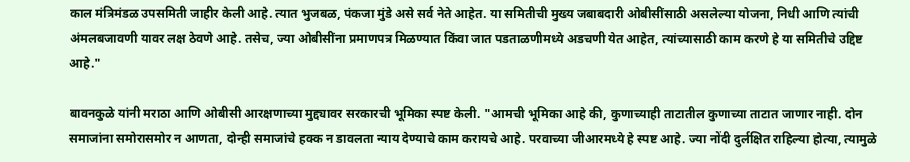काल मंत्रिमंडळ उपसमिती जाहीर केली आहे. त्यात भुजबळ, पंकजा मुंडे असे सर्व नेते आहेत. या समितीची मुख्य जबाबदारी ओबीसींसाठी असलेल्या योजना, निधी आणि त्यांची अंमलबजावणी यावर लक्ष ठेवणे आहे. तसेच, ज्या ओबीसींना प्रमाणपत्र मिळण्यात किंवा जात पडताळणीमध्ये अडचणी येत आहेत, त्यांच्यासाठी काम करणे हे या समितीचे उद्दिष्ट आहे."

बावनकुळे यांनी मराठा आणि ओबीसी आरक्षणाच्या मुद्द्यावर सरकारची भूमिका स्पष्ट केली. "आमची भूमिका आहे की, कुणाच्याही ताटातील कुणाच्या ताटात जाणार नाही. दोन समाजांना समोरासमोर न आणता, दोन्ही समाजांचे हक्क न डावलता न्याय देण्याचे काम करायचे आहे. परवाच्या जीआरमध्ये हे स्पष्ट आहे. ज्या नोंदी दुर्लक्षित राहिल्या होत्या, त्यामुळे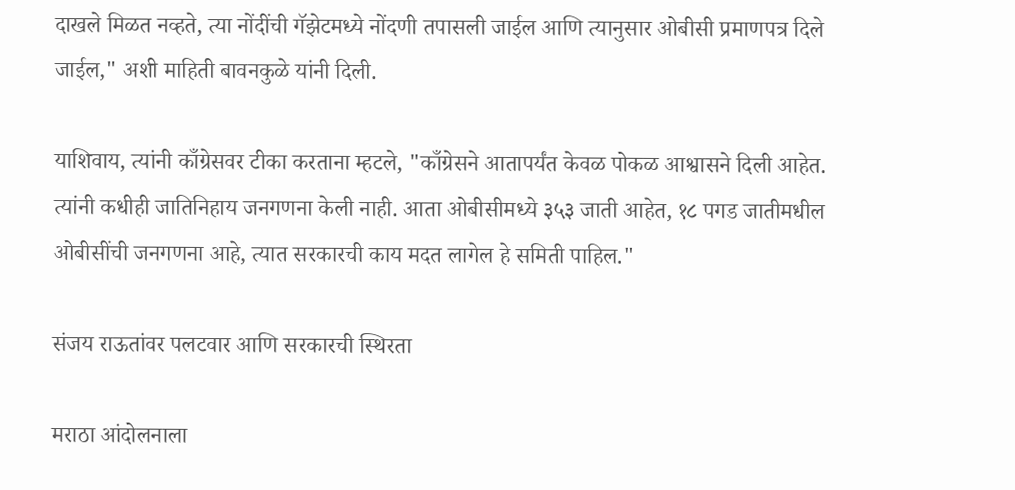दाखले मिळत नव्हते, त्या नोंदींची गॅझेटमध्ये नोंदणी तपासली जाईल आणि त्यानुसार ओबीसी प्रमाणपत्र दिले जाईल," अशी माहिती बावनकुळे यांनी दिली.

याशिवाय, त्यांनी काँग्रेसवर टीका करताना म्हटले, "काँग्रेसने आतापर्यंत केवळ पोकळ आश्वासने दिली आहेत. त्यांनी कधीही जातिनिहाय जनगणना केली नाही. आता ओबीसीमध्ये ३५३ जाती आहेत, १८ पगड जातीमधील ओबीसींची जनगणना आहे, त्यात सरकारची काय मदत लागेल हे समिती पाहिल."

संजय राऊतांवर पलटवार आणि सरकारची स्थिरता

मराठा आंदोलनाला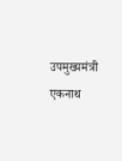उपमुख्यमंत्री एकनाथ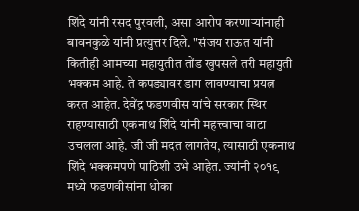शिंदे यांनी रसद पुरवली, असा आरोप करणाऱ्यांनाही बावनकुळे यांनी प्रत्युत्तर दिले. "संजय राऊत यांनी कितीही आमच्या महायुतीत तोंड खुपसले तरी महायुती भक्कम आहे. ते कपड्यावर डाग लावण्याचा प्रयत्न करत आहेत. देवेंद्र फडणवीस यांचे सरकार स्थिर राहण्यासाठी एकनाथ शिंदे यांनी महत्त्वाचा वाटा उचलला आहे. जी जी मदत लागतेय, त्यासाठी एकनाथ शिंदे भक्कमपणे पाठिशी उभे आहेत. ज्यांनी २०१९ मध्ये फडणवीसांना धोका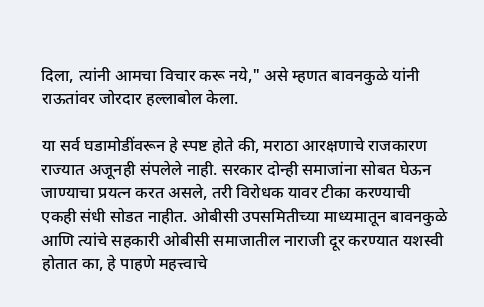दिला, त्यांनी आमचा विचार करू नये," असे म्हणत बावनकुळे यांनी राऊतांवर जोरदार हल्लाबोल केला.

या सर्व घडामोडींवरून हे स्पष्ट होते की, मराठा आरक्षणाचे राजकारण राज्यात अजूनही संपलेले नाही. सरकार दोन्ही समाजांना सोबत घेऊन जाण्याचा प्रयत्न करत असले, तरी विरोधक यावर टीका करण्याची एकही संधी सोडत नाहीत. ओबीसी उपसमितीच्या माध्यमातून बावनकुळे आणि त्यांचे सहकारी ओबीसी समाजातील नाराजी दूर करण्यात यशस्वी होतात का, हे पाहणे महत्त्वाचे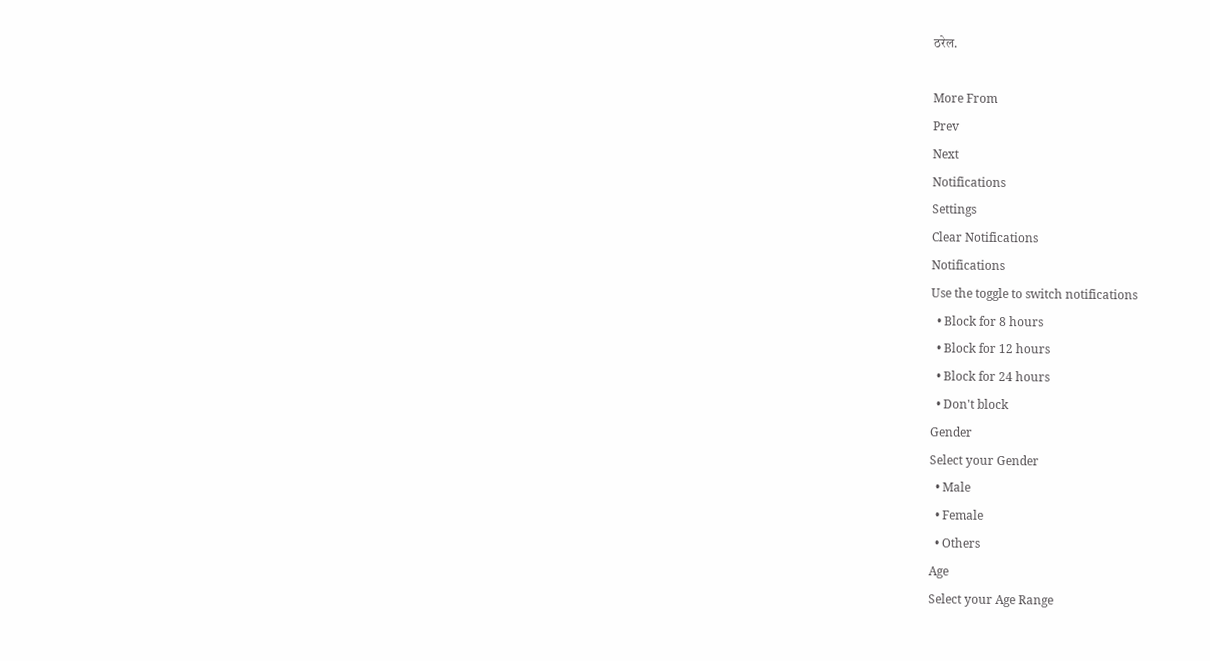ठरेल.

More From
Prev
Next
Notifications
Settings
Clear Notifications
Notifications
Use the toggle to switch notifications
  • Block for 8 hours
  • Block for 12 hours
  • Block for 24 hours
  • Don't block
Gender
Select your Gender
  • Male
  • Female
  • Others
Age
Select your Age Range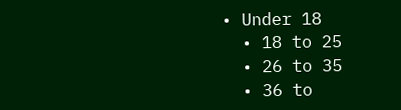• Under 18
  • 18 to 25
  • 26 to 35
  • 36 to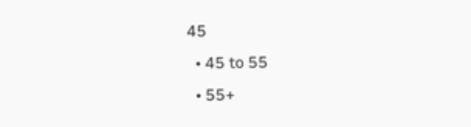45
  • 45 to 55
  • 55+